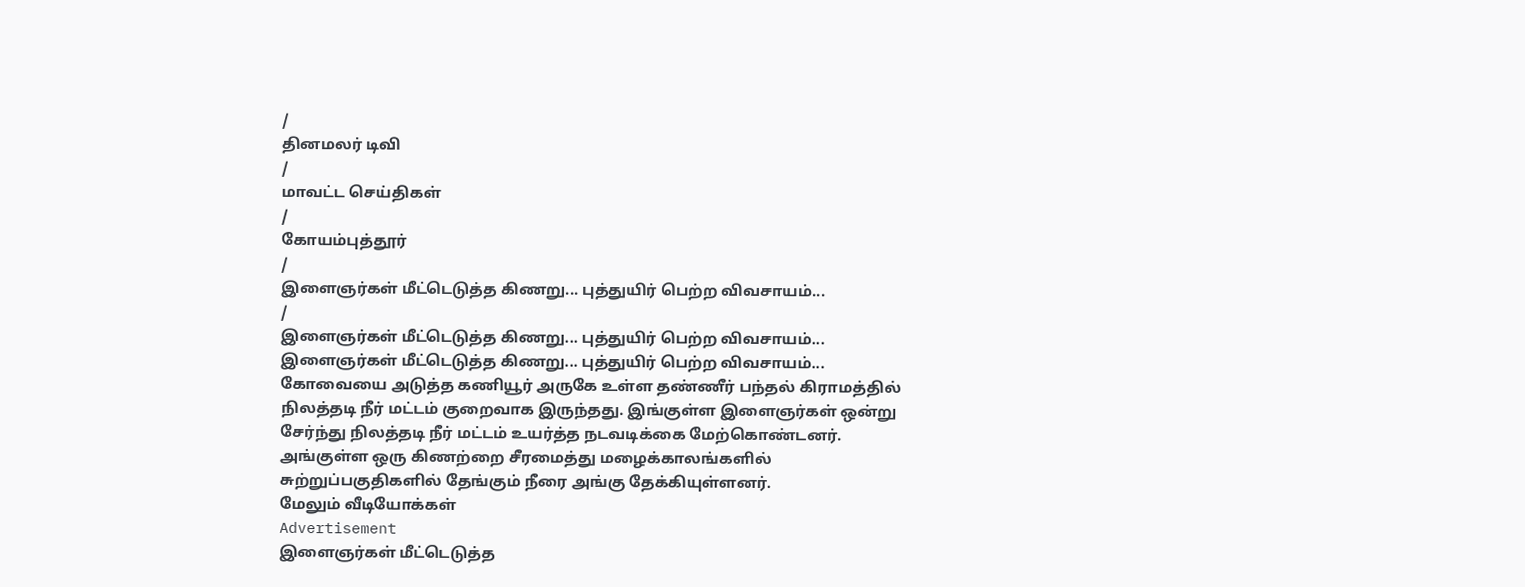/
தினமலர் டிவி
/
மாவட்ட செய்திகள்
/
கோயம்புத்தூர்
/
இளைஞர்கள் மீட்டெடுத்த கிணறு... புத்துயிர் பெற்ற விவசாயம்...
/
இளைஞர்கள் மீட்டெடுத்த கிணறு... புத்துயிர் பெற்ற விவசாயம்...
இளைஞர்கள் மீட்டெடுத்த கிணறு... புத்துயிர் பெற்ற விவசாயம்...
கோவையை அடுத்த கணியூர் அருகே உள்ள தண்ணீர் பந்தல் கிராமத்தில் நிலத்தடி நீர் மட்டம் குறைவாக இருந்தது. இங்குள்ள இளைஞர்கள் ஒன்று சேர்ந்து நிலத்தடி நீர் மட்டம் உயர்த்த நடவடிக்கை மேற்கொண்டனர். அங்குள்ள ஒரு கிணற்றை சீரமைத்து மழைக்காலங்களில் சுற்றுப்பகுதிகளில் தேங்கும் நீரை அங்கு தேக்கியுள்ளனர்.
மேலும் வீடியோக்கள்
Advertisement
இளைஞர்கள் மீட்டெடுத்த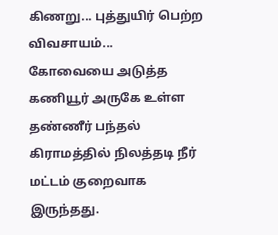கிணறு... புத்துயிர் பெற்ற விவசாயம்...
கோவையை அடுத்த கணியூர் அருகே உள்ள தண்ணீர் பந்தல் கிராமத்தில் நிலத்தடி நீர் மட்டம் குறைவாக இருந்தது.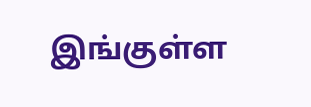இங்குள்ள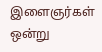இளைஞர்கள் ஒன்று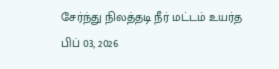சேர்ந்து நிலத்தடி நீர் மட்டம் உயர்த
பிப் 03, 2026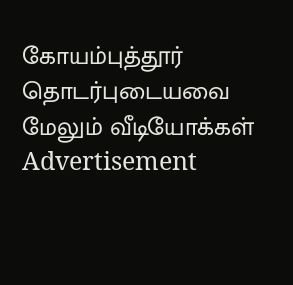கோயம்புத்தூர்
தொடர்புடையவை
மேலும் வீடியோக்கள்
Advertisement